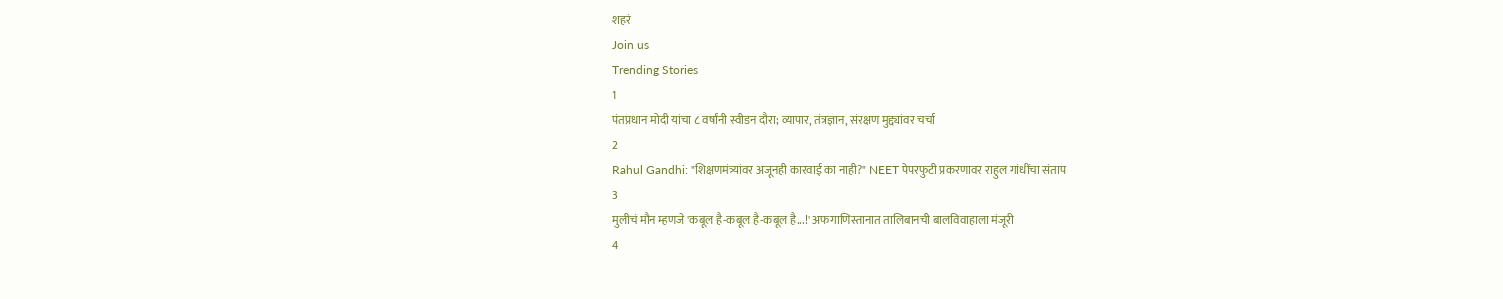शहरं
Join us
Trending Stories
1
पंतप्रधान मोदी यांचा ८ वर्षांनी स्वीडन दौरा; व्यापार, तंत्रज्ञान, संरक्षण मुद्द्यांवर चर्चा
2
Rahul Gandhi: "शिक्षणमंत्र्यांवर अजूनही कारवाई का नाही?" NEET पेपरफुटी प्रकरणावर राहुल गांधींचा संताप
3
मुलीचं मौन म्हणजे 'कबूल है-कबूल है-कबूल है...!' अफगाणिस्तानात तालिबानची बालविवाहाला मंजूरी
4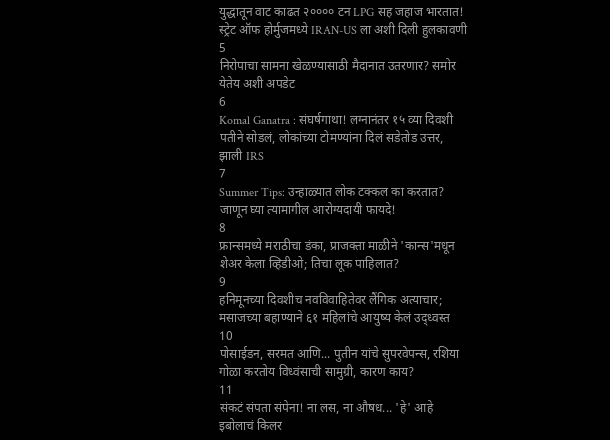युद्धातून वाट काढत २०००० टन LPG सह जहाज भारतात! स्ट्रेट ऑफ होर्मुजमध्ये IRAN-US ला अशी दिली हुलकावणी
5
निरोपाचा सामना खेळण्यासाठी मैदानात उतरणार? समोर येतेय अशी अपडेट
6
Komal Ganatra : संघर्षगाथा! लग्नानंतर १५ व्या दिवशी पतीने सोडलं, लोकांच्या टोमण्यांना दिलं सडेतोड उत्तर, झाली IRS
7
Summer Tips: उन्हाळ्यात लोक टक्कल का करतात? जाणून घ्या त्यामागील आरोग्यदायी फायदे!
8
फ्रान्समध्ये मराठीचा डंका, प्राजक्ता माळीने 'कान्स'मधून शेअर केला व्हिडीओ; तिचा लूक पाहिलात?
9
हनिमूनच्या दिवशीच नवविवाहितेवर लैंगिक अत्याचार; मसाजच्या बहाण्याने ६१ महिलांचे आयुष्य केलं उद्ध्वस्त
10
पोसाईडन, सरमत आणि... पुतीन यांचे सुपरवेपन्स, रशिया गोळा करतोय विध्वंसाची सामुग्री, कारण काय?
11
संकटं संपता संपेना! ना लस, ना औषध... 'हे' आहे इबोलाचं किलर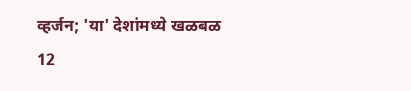व्हर्जन; 'या' देशांमध्ये खळबळ
12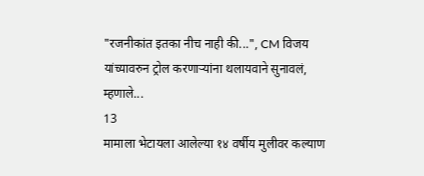"रजनीकांत इतका नीच नाही की...", CM विजय यांच्यावरुन ट्रोल करणाऱ्यांना थलायवाने सुनावलं, म्हणाले...
13
मामाला भेटायला आलेल्या १४ वर्षीय मुलीवर कल्याण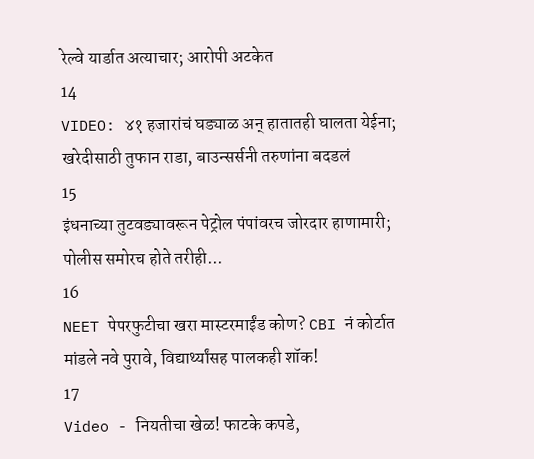रेल्वे यार्डात अत्याचार; आरोपी अटकेत
14
VIDEO: ४१ हजारांचं घड्याळ अन् हातातही घालता येईना; खरेदीसाठी तुफान राडा, बाउन्सर्सनी तरुणांना बदडलं
15
इंधनाच्या तुटवड्यावरून पेट्रोल पंपांवरच जोरदार हाणामारी; पोलीस समोरच होते तरीही...
16
NEET पेपरफुटीचा खरा मास्टरमाईंड कोण? CBI नं कोर्टात मांडले नवे पुरावे, विद्यार्थ्यांसह पालकही शॉक!
17
Video - नियतीचा खेळ! फाटके कपडे,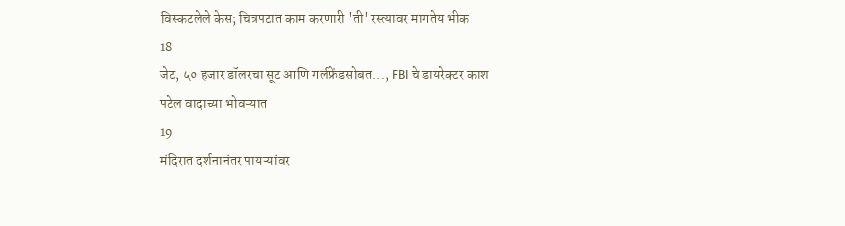विस्कटलेले केस; चित्रपटात काम करणारी 'ती' रस्त्यावर मागतेय भीक
18
जेट, ५० हजार डॉलरचा सूट आणि गर्लफ्रेंडसोबत..., FBI चे डायरेक्टर काश पटेल वादाच्या भोवऱ्यात
19
मंदिरात दर्शनानंतर पायऱ्यांवर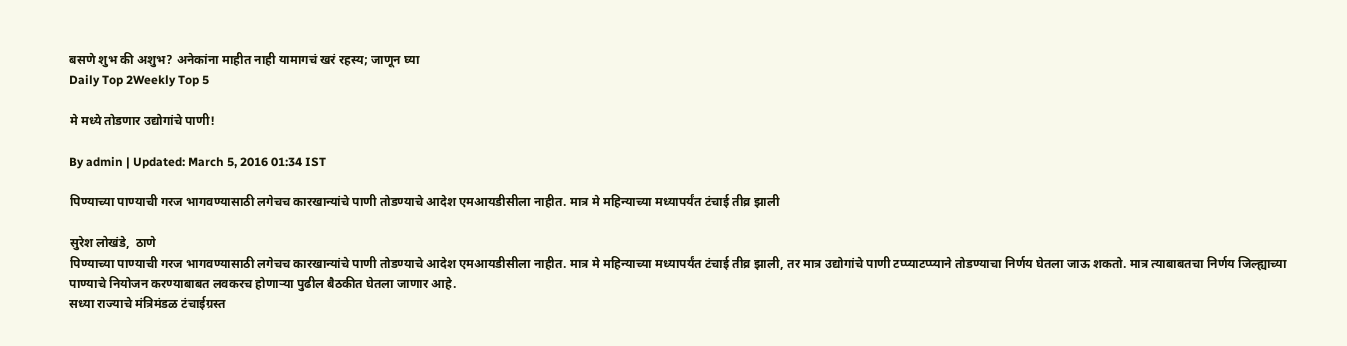बसणे शुभ की अशुभ? अनेकांना माहीत नाही यामागचं खरं रहस्य; जाणून घ्या
Daily Top 2Weekly Top 5

मे मध्ये तोडणार उद्योगांचे पाणी!

By admin | Updated: March 5, 2016 01:34 IST

पिण्याच्या पाण्याची गरज भागवण्यासाठी लगेचच कारखान्यांचे पाणी तोडण्याचे आदेश एमआयडीसीला नाहीत. मात्र मे महिन्याच्या मध्यापर्यंत टंचाई तीव्र झाली

सुरेश लोखंडे,  ठाणे
पिण्याच्या पाण्याची गरज भागवण्यासाठी लगेचच कारखान्यांचे पाणी तोडण्याचे आदेश एमआयडीसीला नाहीत. मात्र मे महिन्याच्या मध्यापर्यंत टंचाई तीव्र झाली, तर मात्र उद्योगांचे पाणी टप्प्याटप्प्याने तोडण्याचा निर्णय घेतला जाऊ शकतो. मात्र त्याबाबतचा निर्णय जिल्ह्याच्या पाण्याचे नियोजन करण्याबाबत लवकरच होणाऱ्या पुढील बैठकीत घेतला जाणार आहे.
सध्या राज्याचे मंत्रिमंडळ टंचाईग्रस्त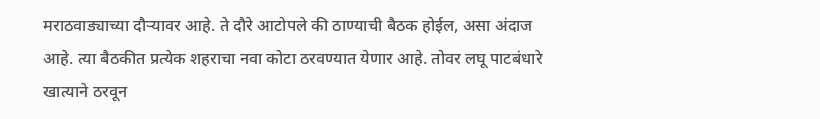मराठवाड्याच्या दौऱ्यावर आहे. ते दौरे आटोपले की ठाण्याची बैठक होईल, असा अंदाज आहे. त्या बैठकीत प्रत्येक शहराचा नवा कोटा ठरवण्यात येणार आहे. तोवर लघू पाटबंधारे खात्याने ठरवून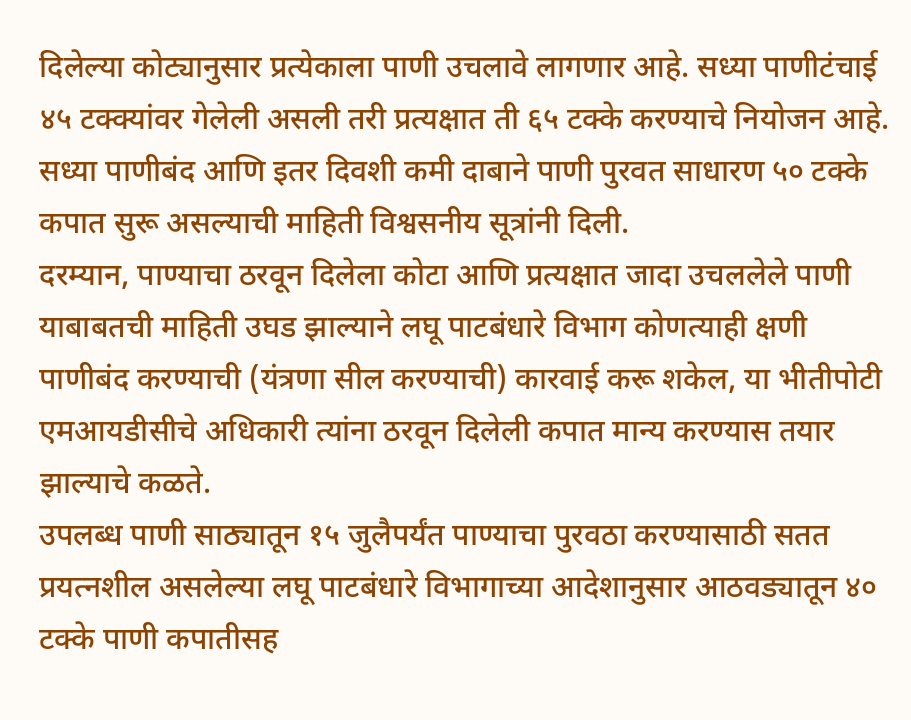दिलेल्या कोट्यानुसार प्रत्येकाला पाणी उचलावे लागणार आहे. सध्या पाणीटंचाई ४५ टक्क्यांवर गेलेली असली तरी प्रत्यक्षात ती ६५ टक्के करण्याचे नियोजन आहे. सध्या पाणीबंद आणि इतर दिवशी कमी दाबाने पाणी पुरवत साधारण ५० टक्के कपात सुरू असल्याची माहिती विश्वसनीय सूत्रांनी दिली.
दरम्यान, पाण्याचा ठरवून दिलेला कोटा आणि प्रत्यक्षात जादा उचललेले पाणी याबाबतची माहिती उघड झाल्याने लघू पाटबंधारे विभाग कोणत्याही क्षणी पाणीबंद करण्याची (यंत्रणा सील करण्याची) कारवाई करू शकेल, या भीतीपोटी एमआयडीसीचे अधिकारी त्यांना ठरवून दिलेली कपात मान्य करण्यास तयार झाल्याचे कळते.
उपलब्ध पाणी साठ्यातून १५ जुलैपर्यंत पाण्याचा पुरवठा करण्यासाठी सतत प्रयत्नशील असलेल्या लघू पाटबंधारे विभागाच्या आदेशानुसार आठवड्यातून ४० टक्के पाणी कपातीसह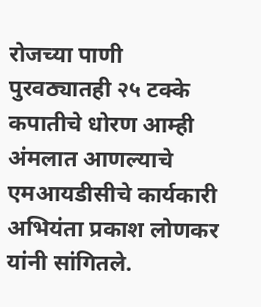रोजच्या पाणी पुरवठ्यातही २५ टक्के कपातीचे धोरण आम्ही अंमलात आणल्याचे एमआयडीसीचे कार्यकारी अभियंता प्रकाश लोणकर यांनी सांगितले.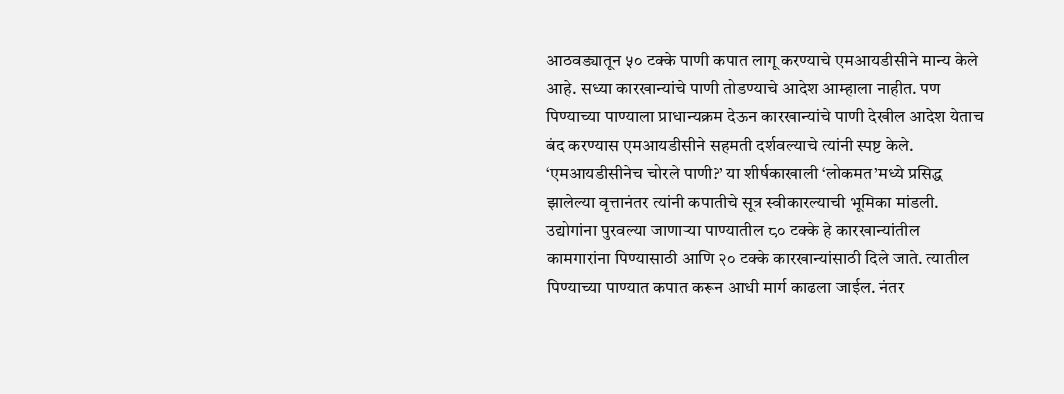आठवड्यातून ५० टक्के पाणी कपात लागू करण्याचे एमआयडीसीने मान्य केले आहे. सध्या कारखान्यांचे पाणी तोडण्याचे आदेश आम्हाला नाहीत. पण पिण्याच्या पाण्याला प्राधान्यक्रम देऊन कारखान्यांचे पाणी देखील आदेश येताच बंद करण्यास एमआयडीसीने सहमती दर्शवल्याचे त्यांनी स्पष्ट केले. ‘एमआयडीसीनेच चोरले पाणी?’ या शीर्षकाखाली ‘लोकमत’मध्ये प्रसिद्ध झालेल्या वृत्तानंतर त्यांनी कपातीचे सूत्र स्वीकारल्याची भूमिका मांडली.
उद्योगांना पुरवल्या जाणाऱ्या पाण्यातील ८० टक्के हे कारखान्यांतील कामगारांना पिण्यासाठी आणि २० टक्के कारखान्यांसाठी दिले जाते. त्यातील पिण्याच्या पाण्यात कपात करून आधी मार्ग काढला जाईल. नंतर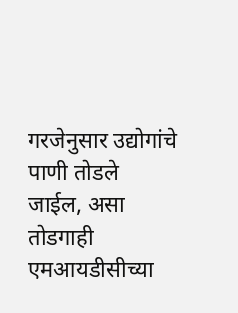गरजेनुसार उद्योगांचे पाणी तोडले जाईल, असा तोडगाही एमआयडीसीच्या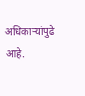अधिकाऱ्यांपुढे आहे.